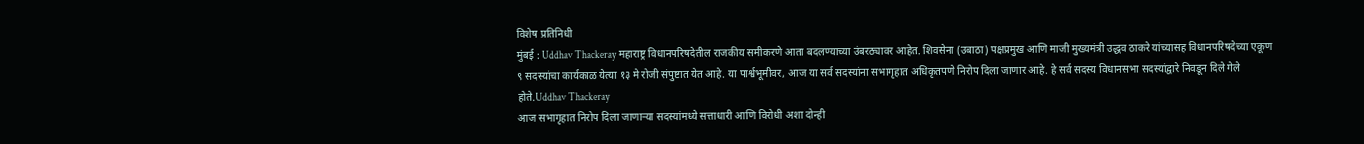विशेष प्रतिनिधी
मुंबई : Uddhav Thackeray महाराष्ट्र विधानपरिषदेतील राजकीय समीकरणे आता बदलण्याच्या उंबरठ्यावर आहेत. शिवसेना (उबाठा) पक्षप्रमुख आणि माजी मुख्यमंत्री उद्धव ठाकरे यांच्यासह विधानपरिषदेच्या एकूण ९ सदस्यांचा कार्यकाळ येत्या १३ मे रोजी संपुष्टात येत आहे. या पार्श्वभूमीवर, आज या सर्व सदस्यांना सभागृहात अधिकृतपणे निरोप दिला जाणार आहे. हे सर्व सदस्य विधानसभा सदस्यांद्वारे निवडून दिले गेले होते.Uddhav Thackeray
आज सभागृहात निरोप दिला जाणाऱ्या सदस्यांमध्ये सत्ताधारी आणि विरोधी अशा दोन्ही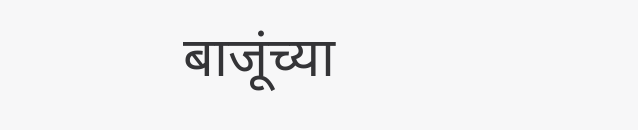बाजूंच्या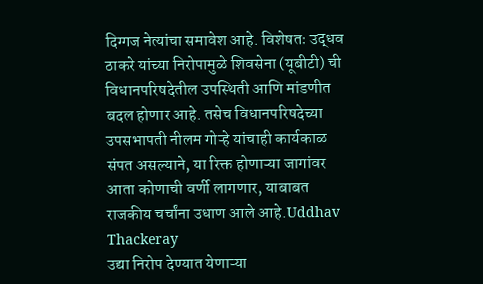दिग्गज नेत्यांचा समावेश आहे. विशेषतः उद्धव ठाकरे यांच्या निरोपामुळे शिवसेना (यूबीटी) ची विधानपरिषदेतील उपस्थिती आणि मांडणीत बदल होणार आहे. तसेच विधानपरिषदेच्या उपसभापती नीलम गोऱ्हे यांचाही कार्यकाळ संपत असल्याने, या रिक्त होणाऱ्या जागांवर आता कोणाची वर्णी लागणार, याबाबत राजकीय चर्चांना उधाण आले आहे.Uddhav Thackeray
उद्या निरोप देण्यात येणाऱ्या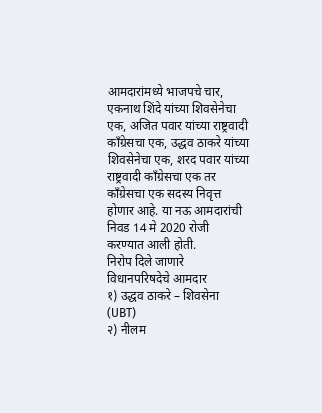आमदारांमध्ये भाजपचे चार, एकनाथ शिंदे यांच्या शिवसेनेचा एक, अजित पवार यांच्या राष्ट्रवादी काँग्रेसचा एक, उद्धव ठाकरे यांच्या शिवसेनेचा एक, शरद पवार यांच्या राष्ट्रवादी काँग्रेसचा एक तर काँग्रेसचा एक सदस्य निवृत्त होणार आहे. या नऊ आमदारांची निवड 14 मे 2020 रोजी करण्यात आली होती.
निरोप दिले जाणारे विधानपरिषदेचे आमदार
१) उद्धव ठाकरे – शिवसेना (UBT)
२) नीलम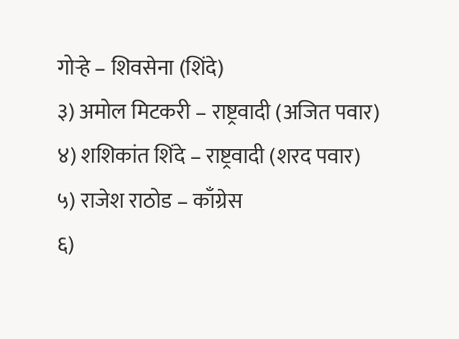गोऱ्हे – शिवसेना (शिंदे)
३) अमोल मिटकरी – राष्ट्रवादी (अजित पवार)
४) शशिकांत शिंदे – राष्ट्रवादी (शरद पवार)
५) राजेश राठोड – काँग्रेस
६)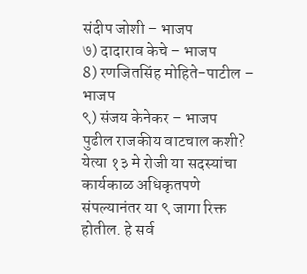संदीप जोशी – भाजप
७) दादाराव केचे – भाजप
8) रणजितसिंह मोहिते-पाटील – भाजप
९) संजय केनेकर – भाजप
पुढील राजकीय वाटचाल कशी?
येत्या १३ मे रोजी या सदस्यांचा कार्यकाळ अधिकृतपणे संपल्यानंतर या ९ जागा रिक्त होतील. हे सर्व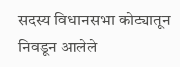सदस्य विधानसभा कोट्यातून निवडून आलेले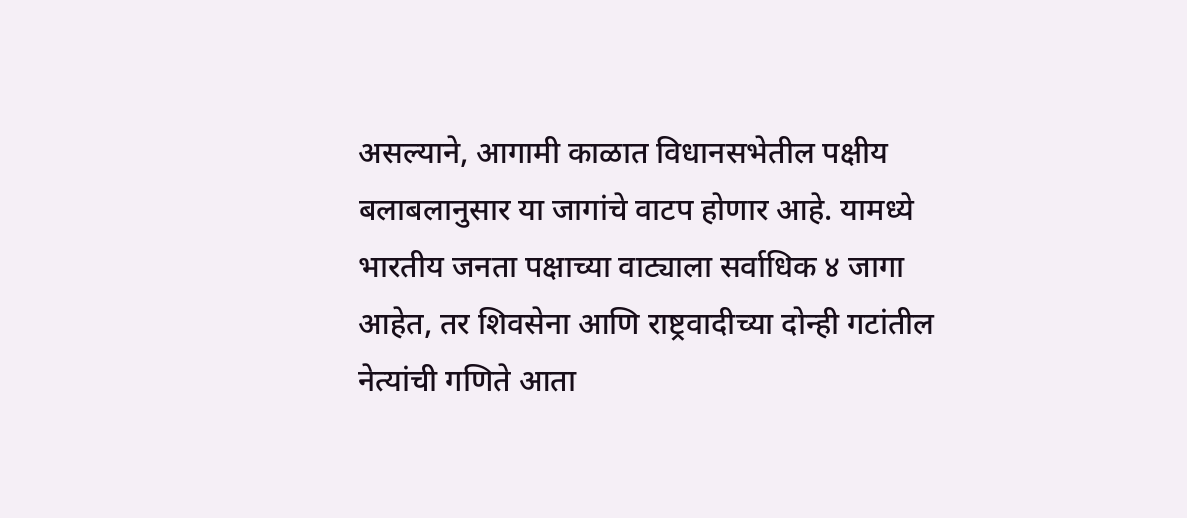असल्याने, आगामी काळात विधानसभेतील पक्षीय बलाबलानुसार या जागांचे वाटप होणार आहे. यामध्ये भारतीय जनता पक्षाच्या वाट्याला सर्वाधिक ४ जागा आहेत, तर शिवसेना आणि राष्ट्रवादीच्या दोन्ही गटांतील नेत्यांची गणिते आता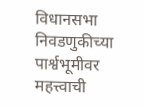विधानसभा निवडणुकीच्या पार्श्वभूमीवर महत्त्वाची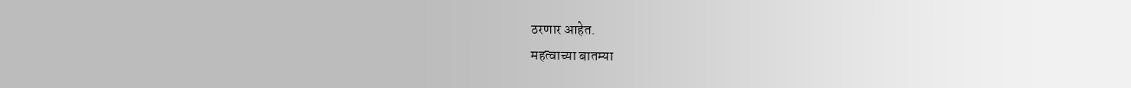ठरणार आहेत.
महत्वाच्या बातम्या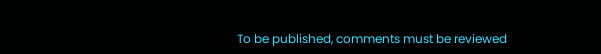To be published, comments must be reviewed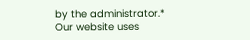by the administrator.*
Our website uses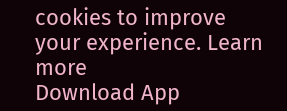cookies to improve your experience. Learn more
Download App